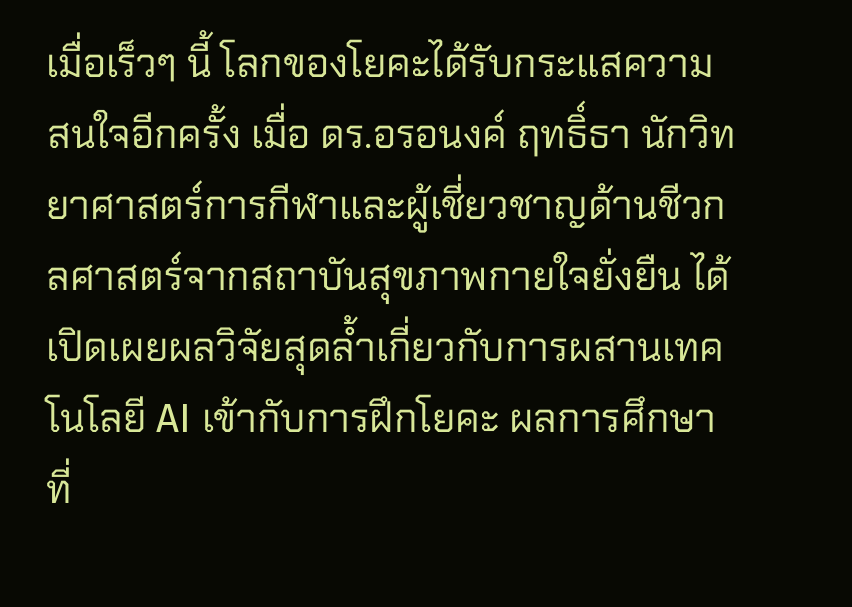เมื่อเร็วๆ นี้ โลกของโยคะได้รับกระแสความสนใจอีกครั้ง เมื่อ ดร.อรอนงค์ ฤทธิ์ธา นักวิทยาศาสตร์การกีฬาและผู้เชี่ยวชาญด้านชีวกลศาสตร์จากสถาบันสุขภาพกายใจยั่งยืน ได้เปิดเผยผลวิจัยสุดล้ำเกี่ยวกับการผสานเทคโนโลยี AI เข้ากับการฝึกโยคะ ผลการศึกษาที่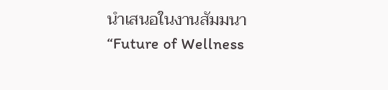นำเสนอในงานสัมมนา “Future of Wellness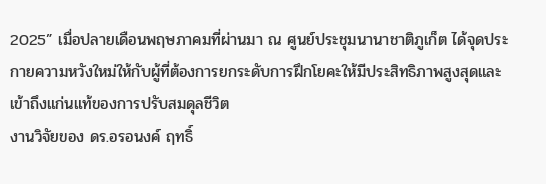2025” เมื่อปลายเดือนพฤษภาคมที่ผ่านมา ณ ศูนย์ประชุมนานาชาติภูเก็ต ได้จุดประกายความหวังใหม่ให้กับผู้ที่ต้องการยกระดับการฝึกโยคะให้มีประสิทธิภาพสูงสุดและเข้าถึงแก่นแท้ของการปรับสมดุลชีวิต
งานวิจัยของ ดร.อรอนงค์ ฤทธิ์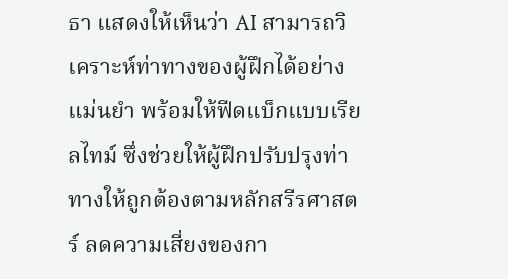ธา แสดงให้เห็นว่า AI สามารถวิเคราะห์ท่าทางของผู้ฝึกได้อย่างแม่นยำ พร้อมให้ฟีดแบ็กแบบเรียลไทม์ ซึ่งช่วยให้ผู้ฝึกปรับปรุงท่าทางให้ถูกต้องตามหลักสรีรศาสตร์ ลดความเสี่ยงของกา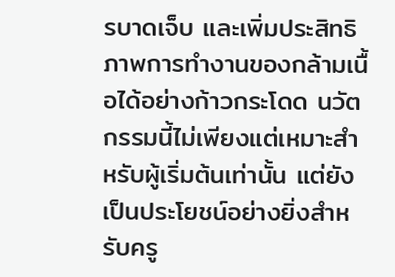รบาดเจ็บ และเพิ่มประสิทธิภาพการทำงานของกล้ามเนื้อได้อย่างก้าวกระโดด นวัตกรรมนี้ไม่เพียงแต่เหมาะสำหรับผู้เริ่มต้นเท่านั้น แต่ยังเป็นประโยชน์อย่างยิ่งสำหรับครู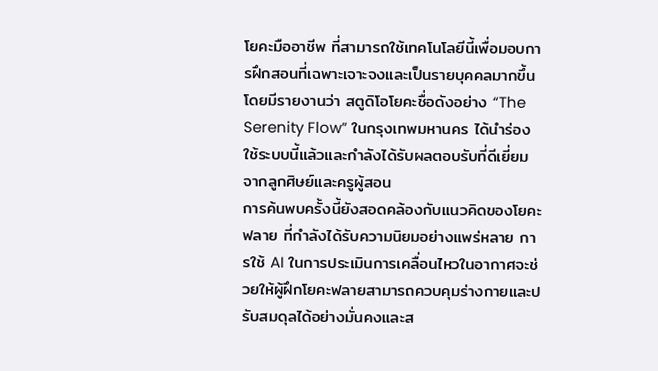โยคะมืออาชีพ ที่สามารถใช้เทคโนโลยีนี้เพื่อมอบการฝึกสอนที่เฉพาะเจาะจงและเป็นรายบุคคลมากขึ้น โดยมีรายงานว่า สตูดิโอโยคะชื่อดังอย่าง “The Serenity Flow” ในกรุงเทพมหานคร ได้นำร่องใช้ระบบนี้แล้วและกำลังได้รับผลตอบรับที่ดีเยี่ยมจากลูกศิษย์และครูผู้สอน
การค้นพบครั้งนี้ยังสอดคล้องกับแนวคิดของโยคะฟลาย ที่กำลังได้รับความนิยมอย่างแพร่หลาย การใช้ AI ในการประเมินการเคลื่อนไหวในอากาศจะช่วยให้ผู้ฝึกโยคะฟลายสามารถควบคุมร่างกายและปรับสมดุลได้อย่างมั่นคงและส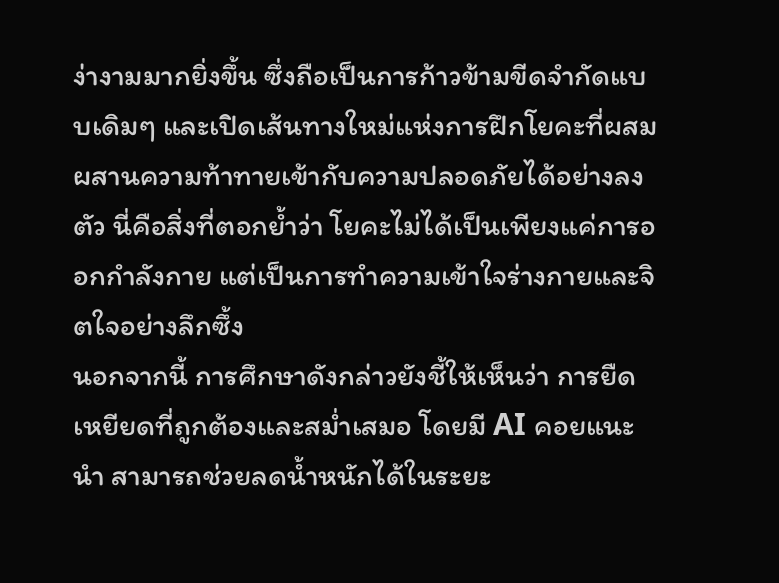ง่างามมากยิ่งขึ้น ซึ่งถือเป็นการก้าวข้ามขีดจำกัดแบบเดิมๆ และเปิดเส้นทางใหม่แห่งการฝึกโยคะที่ผสมผสานความท้าทายเข้ากับความปลอดภัยได้อย่างลงตัว นี่คือสิ่งที่ตอกย้ำว่า โยคะไม่ได้เป็นเพียงแค่การออกกำลังกาย แต่เป็นการทำความเข้าใจร่างกายและจิตใจอย่างลึกซึ้ง
นอกจากนี้ การศึกษาดังกล่าวยังชี้ให้เห็นว่า การยืดเหยียดที่ถูกต้องและสม่ำเสมอ โดยมี AI คอยแนะนำ สามารถช่วยลดน้ำหนักได้ในระยะ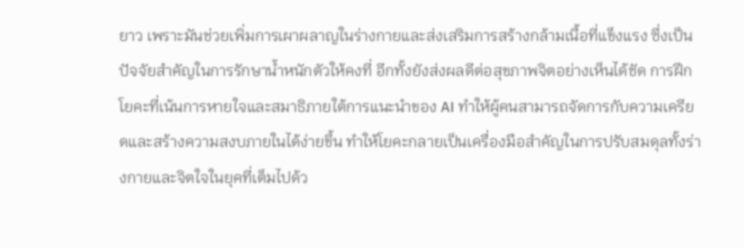ยาว เพราะมันช่วยเพิ่มการเผาผลาญในร่างกายและส่งเสริมการสร้างกล้ามเนื้อที่แข็งแรง ซึ่งเป็นปัจจัยสำคัญในการรักษาน้ำหนักตัวให้คงที่ อีกทั้งยังส่งผลดีต่อสุขภาพจิตอย่างเห็นได้ชัด การฝึกโยคะที่เน้นการหายใจและสมาธิภายใต้การแนะนำของ AI ทำให้ผู้คนสามารถจัดการกับความเครียดและสร้างความสงบภายในได้ง่ายขึ้น ทำให้โยคะกลายเป็นเครื่องมือสำคัญในการปรับสมดุลทั้งร่างกายและจิตใจในยุคที่เต็มไปด้ว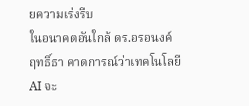ยความเร่งรีบ
ในอนาคตอันใกล้ ดร.อรอนงค์ ฤทธิ์ธา คาดการณ์ว่าเทคโนโลยี AI จะ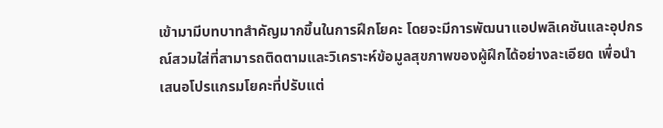เข้ามามีบทบาทสำคัญมากขึ้นในการฝึกโยคะ โดยจะมีการพัฒนาแอปพลิเคชันและอุปกรณ์สวมใส่ที่สามารถติดตามและวิเคราะห์ข้อมูลสุขภาพของผู้ฝึกได้อย่างละเอียด เพื่อนำเสนอโปรแกรมโยคะที่ปรับแต่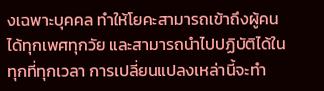งเฉพาะบุคคล ทำให้โยคะสามารถเข้าถึงผู้คนได้ทุกเพศทุกวัย และสามารถนำไปปฏิบัติได้ในทุกที่ทุกเวลา การเปลี่ยนแปลงเหล่านี้จะทำ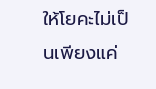ให้โยคะไม่เป็นเพียงแค่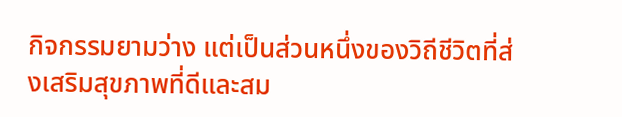กิจกรรมยามว่าง แต่เป็นส่วนหนึ่งของวิถีชีวิตที่ส่งเสริมสุขภาพที่ดีและสม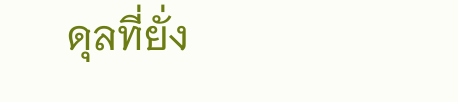ดุลที่ยั่ง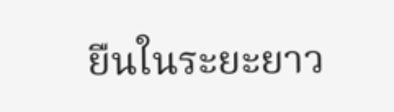ยืนในระยะยาว